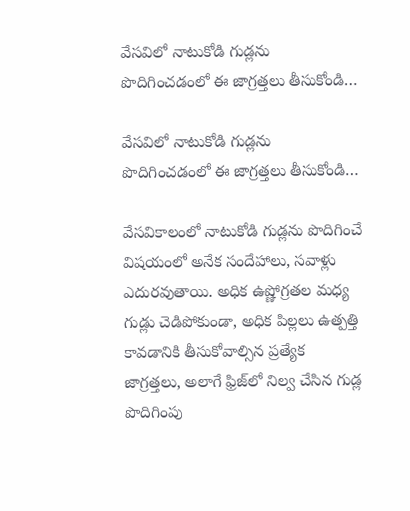వేసవిలో నాటుకోడి గుడ్లను పొదిగించడంలో ఈ జాగ్రత్తలు తీసుకోండి…

వేసవిలో నాటుకోడి గుడ్లను పొదిగించడంలో ఈ జాగ్రత్తలు తీసుకోండి…

వేసవికాలంలో నాటుకోడి గుడ్లను పొదిగించే విషయంలో అనేక సందేహాలు, సవాళ్లు ఎదురవుతాయి. అధిక ఉష్ణోగ్రతల మధ్య గుడ్లు చెడిపోకుండా, అధిక పిల్లలు ఉత్పత్తి కావడానికి తీసుకోవాల్సిన ప్రత్యేక జాగ్రత్తలు, అలాగే ఫ్రిజ్‌లో నిల్వ చేసిన గుడ్ల పొదిగింపు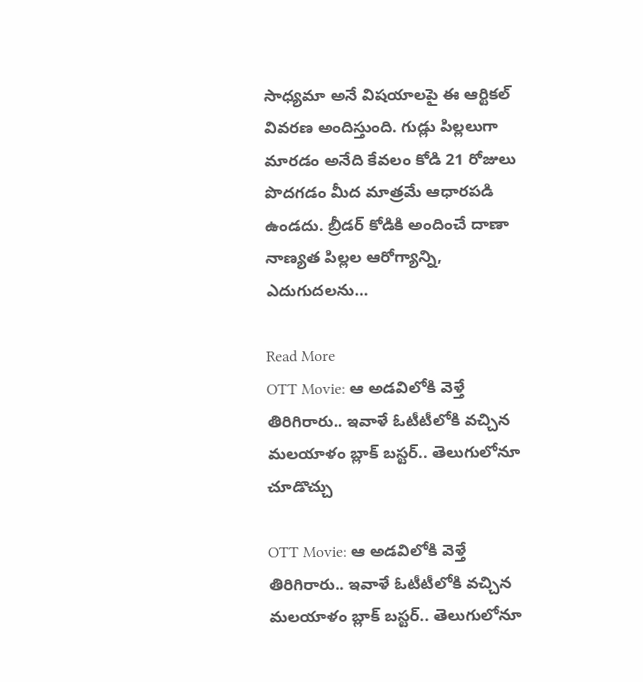సాధ్యమా అనే విషయాలపై ఈ ఆర్టికల్ వివరణ అందిస్తుంది. గుడ్లు పిల్లలుగా మారడం అనేది కేవలం కోడి 21 రోజులు పొదగడం మీద మాత్రమే ఆధారపడి ఉండదు. బ్రీడర్ కోడికి అందించే దాణా నాణ్యత పిల్లల ఆరోగ్యాన్ని, ఎదుగుదలను…

Read More
OTT Movie: ఆ అడవిలోకి వెళ్తే తిరిగిరారు.. ఇవాళే ఓటీటీలోకి వచ్చిన మలయాళం బ్లాక్ బస్టర్.. తెలుగులోనూ చూడొచ్చు

OTT Movie: ఆ అడవిలోకి వెళ్తే తిరిగిరారు.. ఇవాళే ఓటీటీలోకి వచ్చిన మలయాళం బ్లాక్ బస్టర్.. తెలుగులోనూ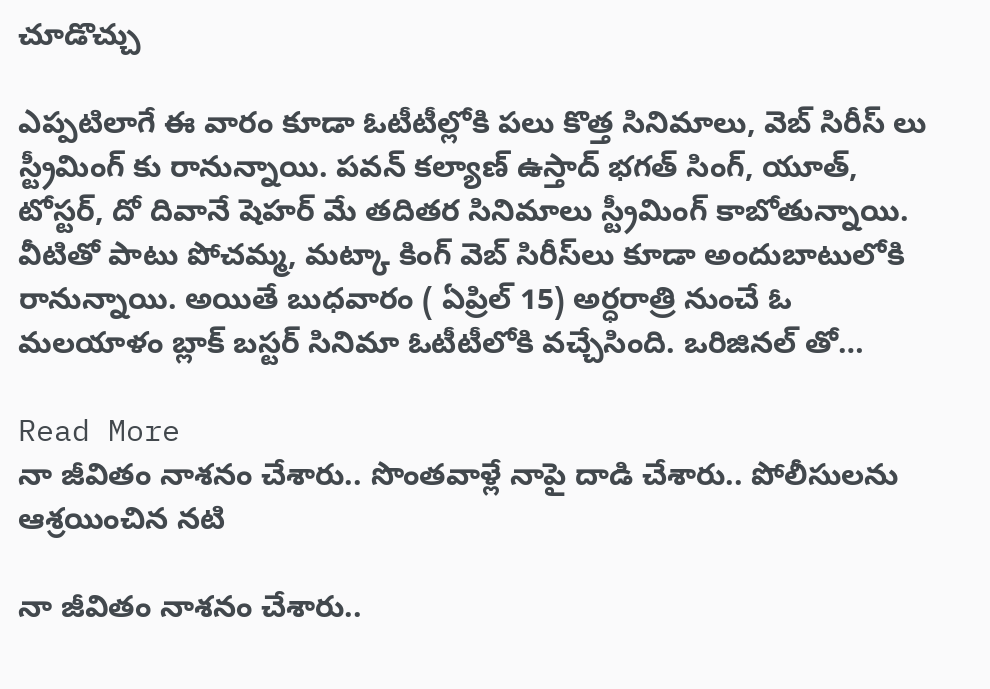చూడొచ్చు

ఎప్పటిలాగే ఈ వారం కూడా ఓటీటీల్లోకి పలు కొత్త సినిమాలు, వెబ్ సిరీస్ లు స్ట్రీమింగ్ కు రానున్నాయి. పవన్ కల్యాణ్ ఉస్తాద్ భగత్ సింగ్, యూత్, టోస్టర్, దో దివానే షెహర్ మే తదితర సినిమాలు స్ట్రీమింగ్ కాబోతున్నాయి. వీటితో పాటు పోచమ్మ, మట్కా కింగ్ వెబ్ సిరీస్‌లు కూడా అందుబాటులోకి రానున్నాయి. అయితే బుధవారం ( ఏప్రిల్ 15) అర్ధరాత్రి నుంచే ఓ మలయాళం బ్లాక్ బస్టర్ సినిమా ఓటీటీలోకి వచ్చేసింది. ఒరిజినల్ తో…

Read More
నా జీవితం నాశనం చేశారు.. సొంతవాళ్లే నాపై దాడి చేశారు.. పోలీసులను ఆశ్రయించిన నటి

నా జీవితం నాశనం చేశారు..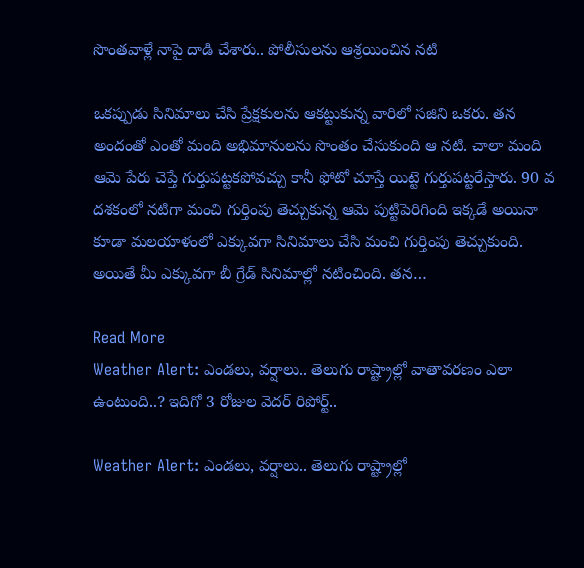సొంతవాళ్లే నాపై దాడి చేశారు.. పోలీసులను ఆశ్రయించిన నటి

ఒకప్పుడు సినిమాలు చేసి ప్రేక్షకులను ఆకట్టుకున్న వారిలో సజిని ఒకరు. తన అందంతో ఎంతో మంది అభిమానులను సొంతం చేసుకుంది ఆ నటి. చాలా మంది ఆమె పేరు చెప్తే గుర్తుపట్టకపోవచ్చు కానీ ఫోటో చూస్తే యిట్టె గుర్తుపట్టరేస్తారు. 90 వ దశకంలో నటిగా మంచి గుర్తింపు తెచ్చుకున్న ఆమె పుట్టిపెరిగింది ఇక్కడే అయినా కూడా మలయాళంలో ఎక్కువగా సినిమాలు చేసి మంచి గుర్తింపు తెచ్చుకుంది. అయితే మీ ఎక్కువగా బీ గ్రేడ్ సినిమాల్లో నటించింది. తన…

Read More
Weather Alert: ఎండలు, వర్షాలు.. తెలుగు రాష్ట్రాల్లో వాతావరణం ఎలా ఉంటుంది..? ఇదిగో 3 రోజుల వెదర్ రిపోర్ట్..

Weather Alert: ఎండలు, వర్షాలు.. తెలుగు రాష్ట్రాల్లో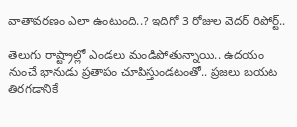వాతావరణం ఎలా ఉంటుంది..? ఇదిగో 3 రోజుల వెదర్ రిపోర్ట్..

తెలుగు రాష్ట్రాల్లో ఎండలు మండిపోతున్నాయి.. ఉదయం నుంచే భానుడు ప్రతాపం చూపిస్తుండటంతో.. ప్రజలు బయట తిరగడానికే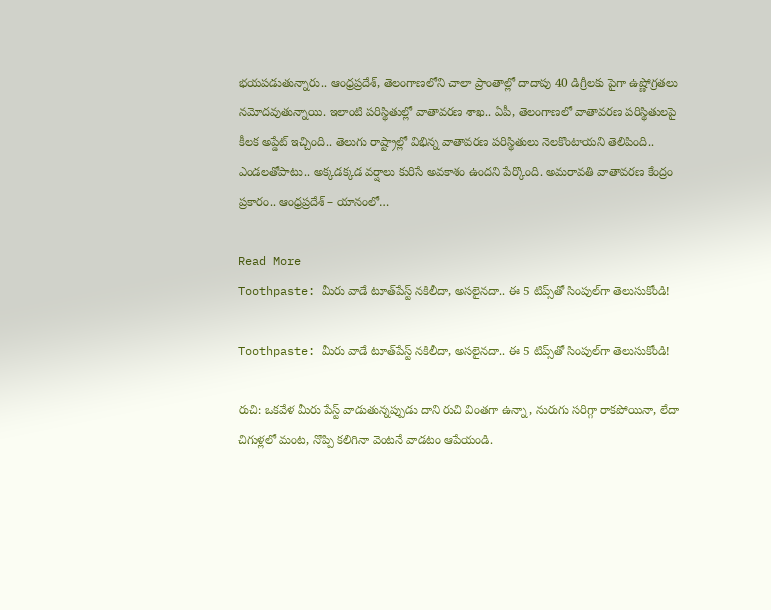భయపడుతున్నారు.. ఆంధ్రప్రదేశ్, తెలంగాణలోని చాలా ప్రాంతాల్లో దాదాపు 40 డిగ్రీలకు పైగా ఉష్ణోగ్రతలు నమోదవుతున్నాయి. ఇలాంటి పరిస్థితుల్లో వాతావరణ శాఖ.. ఏపీ, తెలంగాణలో వాతావరణ పరిస్థితులపై కీలక అప్డేట్ ఇచ్చింది.. తెలుగు రాష్ట్రాల్లో విభిన్న వాతావరణ పరిస్థితులు నెలకొంటాయని తెలిపింది.. ఎండలతోపాటు.. అక్కడక్కడ వర్షాలు కురిసే అవకాశం ఉందని పేర్కొంది. అమరావతి వాతావరణ కేంద్రం ప్రకారం.. ఆంధ్రప్రదేశ్ – యానంలో…

Read More
Toothpaste: మీరు వాడే టూత్‌పేస్ట్‌ నకిలీదా, అసలైనదా.. ఈ 5 టిప్స్‌తో సింపుల్‌గా తెలుసుకోండి!

Toothpaste: మీరు వాడే టూత్‌పేస్ట్‌ నకిలీదా, అసలైనదా.. ఈ 5 టిప్స్‌తో సింపుల్‌గా తెలుసుకోండి!

రుచి: ఒకవేళ మీరు పేస్ట్ వాడుతున్నప్పుడు దాని రుచి వింతగా ఉన్నా, నురుగు సరిగ్గా రాకపోయినా, లేదా చిగుళ్లలో మంట, నొప్పి కలిగినా వెంటనే వాడటం ఆపేయండి.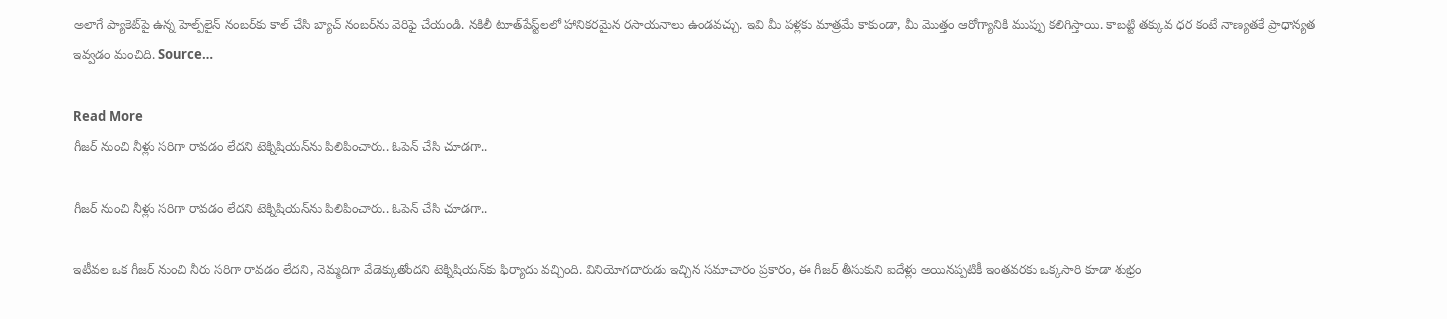అలాగే ప్యాకెట్‌పై ఉన్న హెల్ప్‌లైన్ నంబర్‌కు కాల్ చేసి బ్యాచ్ నంబర్‌ను వెరిఫై చేయండి. నకిలీ టూత్‌పేస్ట్‌లలో హానికరమైన రసాయనాలు ఉండవచ్చు. ఇవి మీ పళ్లకు మాత్రమే కాకుండా, మీ మొత్తం ఆరోగ్యానికి ముప్పు కలిగిస్తాయి. కాబట్టి తక్కువ ధర కంటే నాణ్యతకే ప్రాధాన్యత ఇవ్వడం మంచిది. Source…

Read More
గీజర్ నుంచి నీళ్లు సరిగా రావడం లేదని టెక్నిషియన్‌ను పిలిపించారు.. ఓపెన్ చేసి చూడగా..

గీజర్ నుంచి నీళ్లు సరిగా రావడం లేదని టెక్నిషియన్‌ను పిలిపించారు.. ఓపెన్ చేసి చూడగా..

ఇటీవల ఒక గీజర్ నుంచి నీరు సరిగా రావడం లేదని, నెమ్మదిగా వేడెక్కుతోందని టెక్నిషియన్‌కు ఫిర్యాదు వచ్చింది. వినియోగదారుడు ఇచ్చిన సమాచారం ప్రకారం, ఈ గీజర్ తీసుకుని ఐదేళ్లు అయినప్పటికీ ఇంతవరకు ఒక్కసారి కూడా శుభ్రం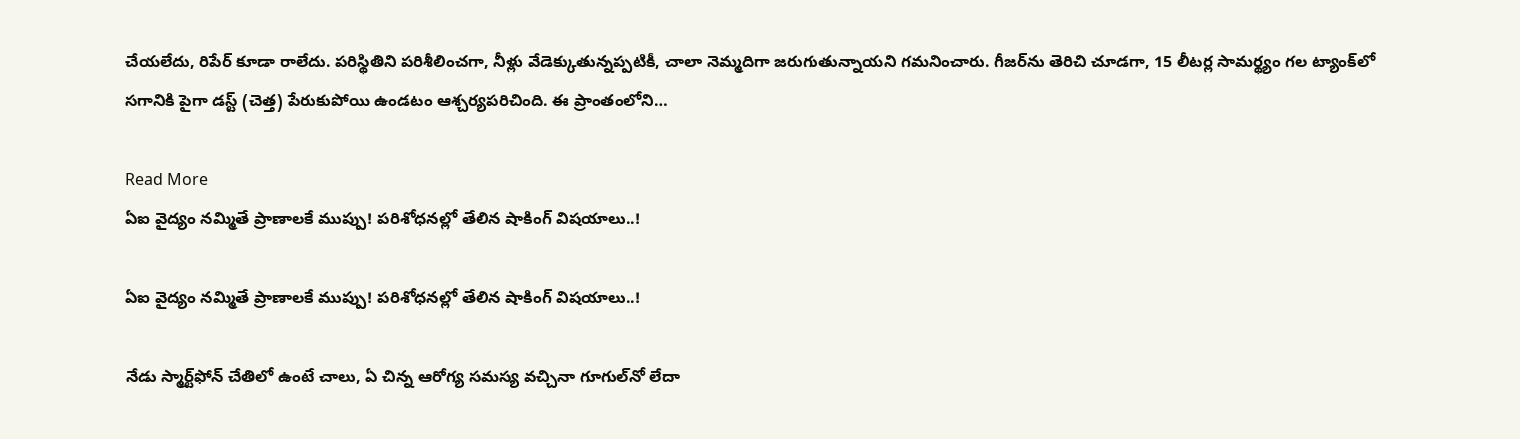చేయలేదు, రిపేర్ కూడా రాలేదు. పరిస్థితిని పరిశీలించగా, నీళ్లు వేడెక్కుతున్నప్పటికీ, చాలా నెమ్మదిగా జరుగుతున్నాయని గమనించారు. గీజర్‌ను తెరిచి చూడగా, 15 లీటర్ల సామర్థ్యం గల ట్యాంక్‌లో సగానికి పైగా డస్ట్ (చెత్త) పేరుకుపోయి ఉండటం ఆశ్చర్యపరిచింది. ఈ ప్రాంతంలోని…

Read More
ఏఐ వైద్యం నమ్మితే ప్రాణాలకే ముప్పు! పరిశోధనల్లో తేలిన షాకింగ్ విషయాలు..!

ఏఐ వైద్యం నమ్మితే ప్రాణాలకే ముప్పు! పరిశోధనల్లో తేలిన షాకింగ్ విషయాలు..!

నేడు స్మార్ట్‌ఫోన్ చేతిలో ఉంటే చాలు, ఏ చిన్న ఆరోగ్య సమస్య వచ్చినా గూగుల్‌నో లేదా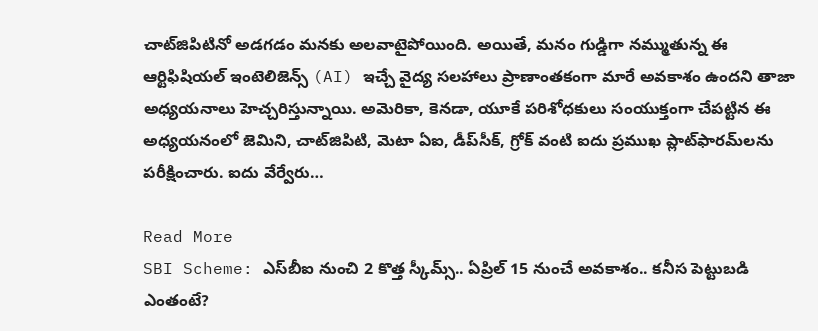చాట్‌జిపిటినో అడగడం మనకు అలవాటైపోయింది. అయితే, మనం గుడ్డిగా నమ్ముతున్న ఈ ఆర్టిఫిషియల్ ఇంటెలిజెన్స్ (AI) ఇచ్చే వైద్య సలహాలు ప్రాణాంతకంగా మారే అవకాశం ఉందని తాజా అధ్యయనాలు హెచ్చరిస్తున్నాయి. అమెరికా, కెనడా, యూకే పరిశోధకులు సంయుక్తంగా చేపట్టిన ఈ అధ్యయనంలో జెమిని, చాట్‌జిపిటి, మెటా ఏఐ, డీప్‌సీక్, గ్రోక్ వంటి ఐదు ప్రముఖ ప్లాట్‌ఫారమ్‌లను పరీక్షించారు. ఐదు వేర్వేరు…

Read More
SBI Scheme: ఎస్‌బీఐ నుంచి 2 కొత్త స్కీమ్స్.. ఏప్రిల్ 15 నుంచే అవకాశం.. కనీస పెట్టుబడి ఎంతంటే?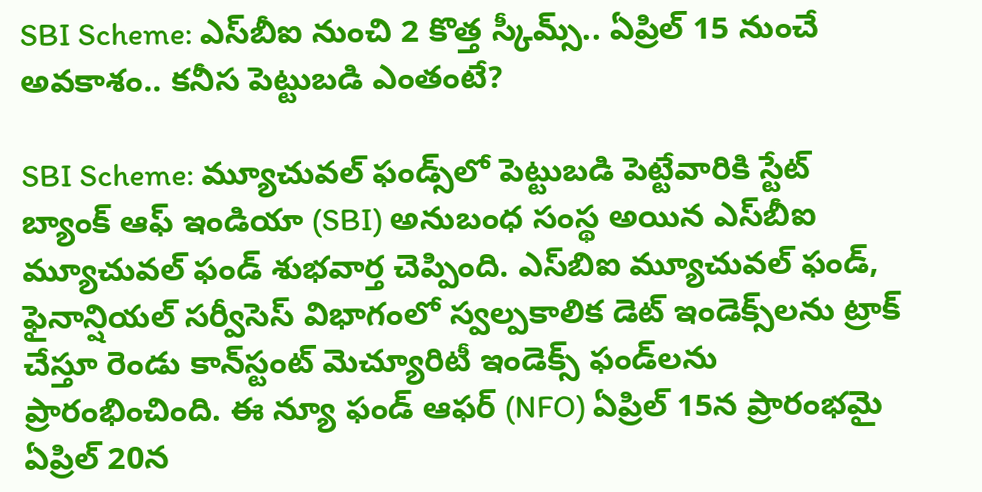SBI Scheme: ఎస్‌బీఐ నుంచి 2 కొత్త స్కీమ్స్.. ఏప్రిల్ 15 నుంచే అవకాశం.. కనీస పెట్టుబడి ఎంతంటే?

SBI Scheme: మ్యూచువల్ ఫండ్స్‌లో పెట్టుబడి పెట్టేవారికి స్టేట్ బ్యాంక్ ఆఫ్ ఇండియా (SBI) అనుబంధ సంస్థ అయిన ఎస్‌బీఐ మ్యూచువల్ ఫండ్ శుభవార్త చెప్పింది. ఎస్‌బిఐ మ్యూచువల్ ఫండ్, ఫైనాన్షియల్ సర్వీసెస్ విభాగంలో స్వల్పకాలిక డెట్ ఇండెక్స్‌లను ట్రాక్ చేస్తూ రెండు కాన్‌స్టంట్ మెచ్యూరిటీ ఇండెక్స్ ఫండ్‌లను ప్రారంభించింది. ఈ న్యూ ఫండ్ ఆఫర్ (NFO) ఏప్రిల్ 15న ప్రారంభమై ఏప్రిల్ 20న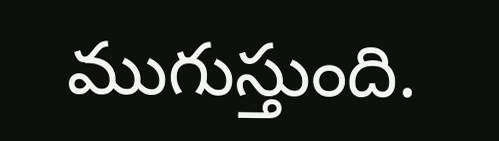ముగుస్తుంది.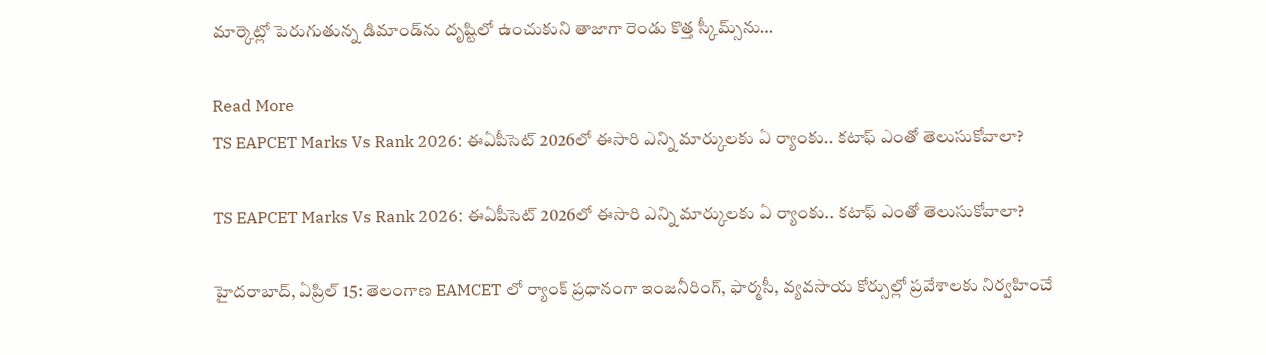మార్కెట్లో పెరుగుతున్న డిమాండ్‌ను దృష్టిలో ఉంచుకుని తాజాగా రెండు కొత్త స్కీమ్స్‌ను…

Read More
TS EAPCET Marks Vs Rank 2026: ఈఏపీసెట్‌ 2026లో ఈసారి ఎన్ని మార్కులకు ఏ ర్యాంకు.. కటాఫ్‌ ఎంతో తెలుసుకోవాలా?

TS EAPCET Marks Vs Rank 2026: ఈఏపీసెట్‌ 2026లో ఈసారి ఎన్ని మార్కులకు ఏ ర్యాంకు.. కటాఫ్‌ ఎంతో తెలుసుకోవాలా?

హైదరాబాద్, ఏప్రిల్ 15: తెలంగాణ EAMCET లో ర్యాంక్ ప్రధానంగా ఇంజనీరింగ్, ఫార్మసీ, వ్యవసాయ కోర్సుల్లో ప్రవేశాలకు నిర్వహించే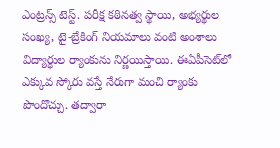ఎంట్రన్స్‌ టెస్ట్. పరీక్ష కఠినత్వ స్థాయి, అభ్యర్థుల సంఖ్య, టై-బ్రేకింగ్ నియమాలు వంటి అంశాలు విద్యార్ధుల ర్యాంకును నిర్ణయిస్తాయి. ఈఏపీసెట్‌లో ఎక్కువ స్కోరు వస్తే నేరుగా మంచి ర్యాంకు పొందొచ్చు. తద్వారా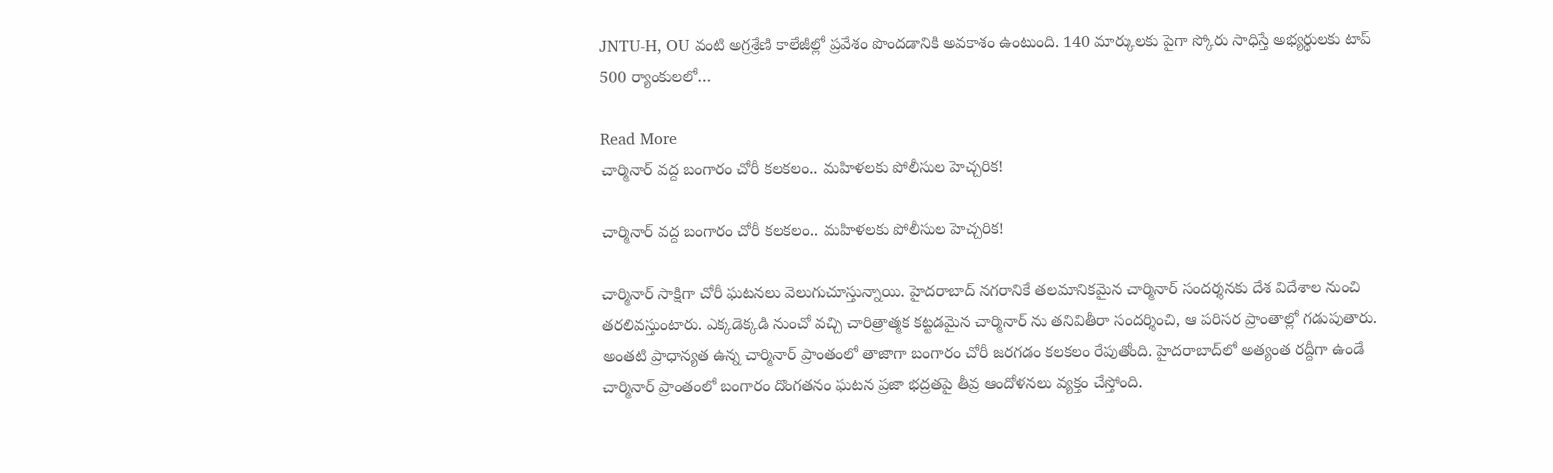JNTU-H, OU వంటి అగ్రశ్రేణి కాలేజీల్లో ప్రవేశం పొందడానికి అవకాశం ఉంటుంది. 140 మార్కులకు పైగా స్కోరు సాధిస్తే అభ్యర్థులకు టాప్ 500 ర్యాంకులలో…

Read More
చార్మినార్ వద్ద బంగారం చోరీ కలకలం.. మహిళలకు పోలీసుల హెచ్చరిక!

చార్మినార్ వద్ద బంగారం చోరీ కలకలం.. మహిళలకు పోలీసుల హెచ్చరిక!

చార్మినార్ సాక్షిగా చోరీ ఘటనలు వెలుగుచూస్తున్నాయి. హైదరాబాద్ నగరానికే తలమానికమైన చార్మినార్ సందర్శనకు దేశ విదేశాల నుంచి తరలివస్తుంటారు. ఎక్కడెక్కడి నుంచో వచ్చి చారిత్రాత్మక కట్టడమైన చార్మినార్ ను తనివితీరా సందర్శించి, ఆ పరిసర ప్రాంతాల్లో గడుపుతారు. అంతటి ప్రాధాన్యత ఉన్న చార్మినార్ ప్రాంతంలో తాజాగా బంగారం చోరీ జరగడం కలకలం రేపుతోంది. హైదరాబాద్‌లో అత్యంత రద్దీగా ఉండే చార్మినార్ ప్రాంతంలో బంగారం దొంగతనం ఘటన ప్రజా భద్రతపై తీవ్ర ఆందోళనలు వ్యక్తం చేస్తోంది.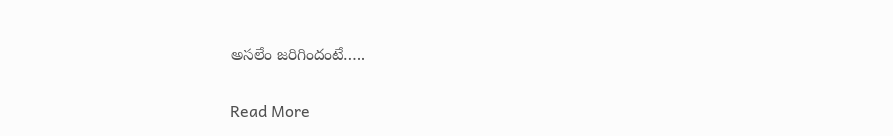అసలేం జరిగిందంటే…..

Read More